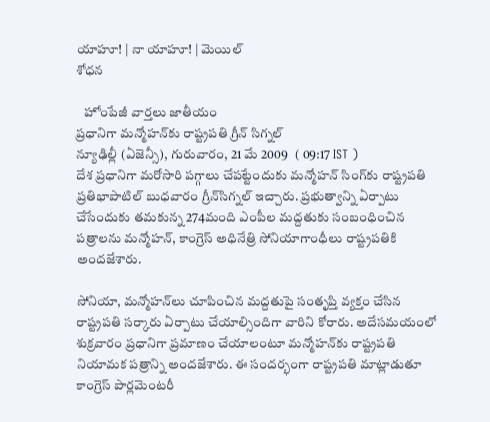యాహూ! | నా యాహూ! | మెయిల్
శోధన

   హోంపేజీ వార్తలు జాతీయం
ప్రధానిగా మన్మోహన్‌కు రాష్ట్రపతి గ్రీన్ సిగ్నల్
న్యూఢిల్లీ (ఏజెన్సీ), గురువారం, 21 మే 2009   ( 09:17 IST )
దేశ ప్రధానిగా మరోసారి పగ్గాలు చేపట్టేందుకు మన్మోహన్ సింగ్‌కు రాష్ట్రపతి ప్రతిభాపాటిల్ బుధవారం గ్రీన్‌సిగ్నల్ ఇచ్చారు. ప్రభుత్వాన్ని ఏర్పాటు చేసేందుకు తమకున్న 274మంది ఎంపీల మద్దతుకు సంబంధించిన పత్రాలను మన్మోహన్, కాంగ్రెస్ అధినేత్రి సోనియాగాంధీలు రాష్ట్రపతికి అందజేశారు.

సోనియా, మన్మోహన్‌లు చూపించిన మద్దతుపై సంతృప్తి వ్యక్తం చేసిన రాష్ట్రపతి సర్కారు ఏర్పాటు చేయాల్సిందిగా వారిని కోరారు. అదేసమయంలో శుక్రవారం ప్రధానిగా ప్రమాణం చేయాలంటూ మన్మోహన్‌కు రాష్ట్రపతి నియామక పత్రాన్ని అందజేశారు. ఈ సందర్భంగా రాష్ట్రపతి మాట్లాడుతూ కాంగ్రెస్ పార్లమెంటరీ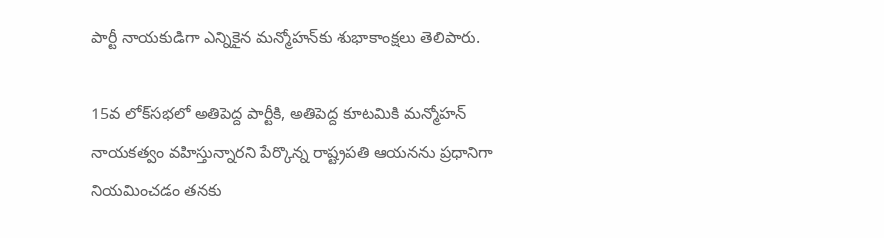పార్టీ నాయకుడిగా ఎన్నికైన మన్మోహన్‌కు శుభాకాంక్షలు తెలిపారు.

15వ లోక్‌సభలో అతిపెద్ద పార్టీకి, అతిపెద్ద కూటమికి మన్మోహన్ నాయకత్వం వహిస్తున్నారని పేర్కొన్న రాష్ట్రపతి ఆయనను ప్రధానిగా నియమించడం తనకు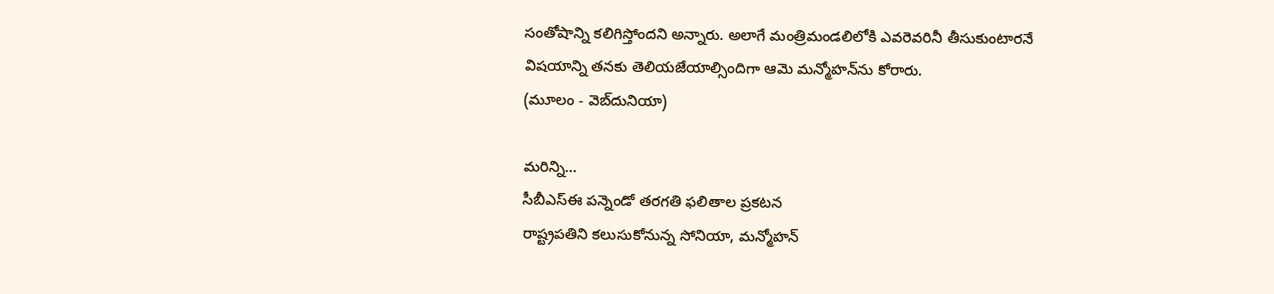సంతోషాన్ని కలిగిస్తోందని అన్నారు. అలాగే మంత్రిమండలిలోకి ఎవరెవరినీ తీసుకుంటారనే విషయాన్ని తనకు తెలియజేయాల్సిందిగా ఆమె మన్మోహన్‌ను కోరారు.
(మూలం - వెబ్‌దునియా)

మరిన్ని...
సీబీఎస్ఈ పన్నెండో తరగతి ఫలితాల ప్రకటన
రాష్ట్రపతిని కలుసుకోనున్న సోనియా, మన్మోహన్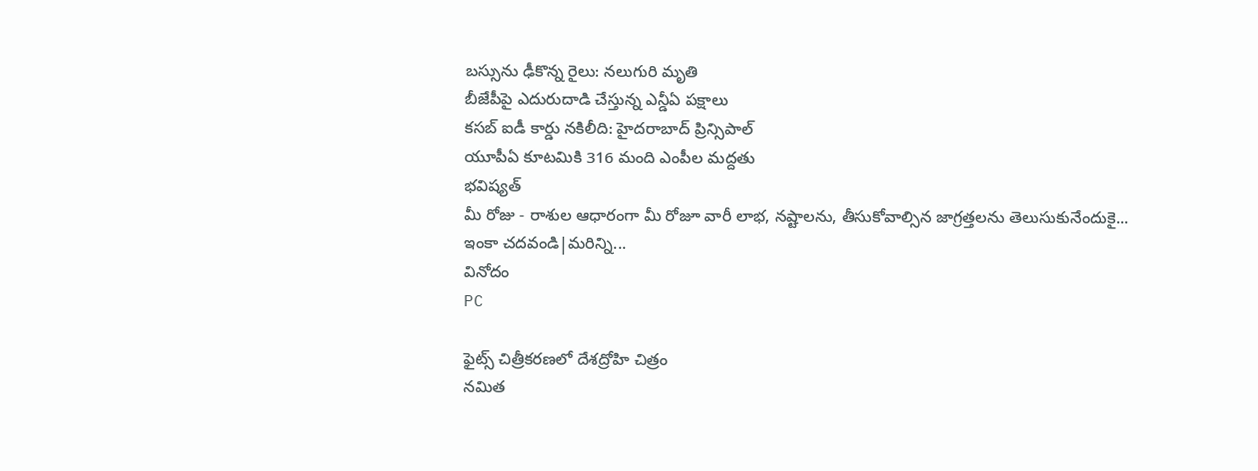బస్సును ఢీకొన్న రైలు: నలుగురి మృతి
బీజేపీపై ఎదురుదాడి చేస్తున్న ఎన్డీఏ పక్షాలు
కసబ్ ఐడీ కార్డు నకిలీది: హైదరాబాద్ ప్రిన్సిపాల్
యూపీఏ కూటమికి 316 మంది ఎంపీల మద్దతు
భవిష్యత్
మీ రోజు - రాశుల ఆధారంగా మీ రోజూ వారీ లాభ, నష్టాలను, తీసుకోవాల్సిన జాగ్రత్తలను తెలుసుకునేందుకై...
ఇంకా చదవండి|మరిన్ని...
వినోదం
PC

ఫైట్స్ చిత్రీకరణలో దేశద్రోహి చిత్రం
నమిత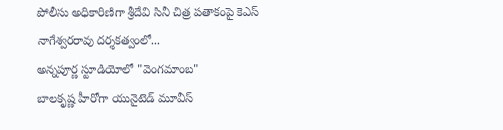పోలీసు అధికారిణిగా శ్రీదేవి సినీ చిత్ర పతాకంపై కెఎస్ నాగేశ్వరరావు దర్శకత్వంలో...
అన్నపూర్ణ స్టూడియోలో "వెంగమాంబ"
బాలకృష్ణ హీరోగా యునైటెడ్ మూవీస్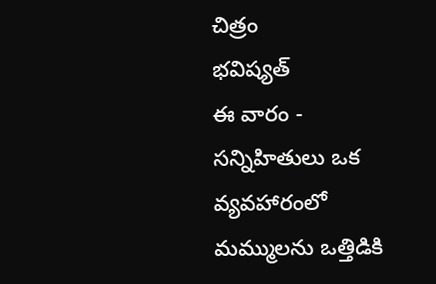చిత్రం
భవిష్యత్
ఈ వారం - సన్నిహితులు ఒక వ్యవహారంలో మమ్ములను ఒత్తిడికి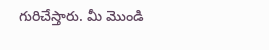గురిచేస్తారు. మీ మొండి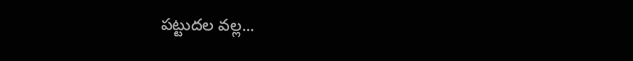పట్టుదల వల్ల...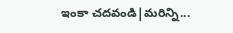ఇంకా చదవండి|మరిన్ని...